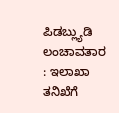ಪಿಡಬ್ಲ್ಯುಡಿ ಲಂಚಾವತಾರ : ಇಲಾಖಾ ತನಿಖೆಗೆ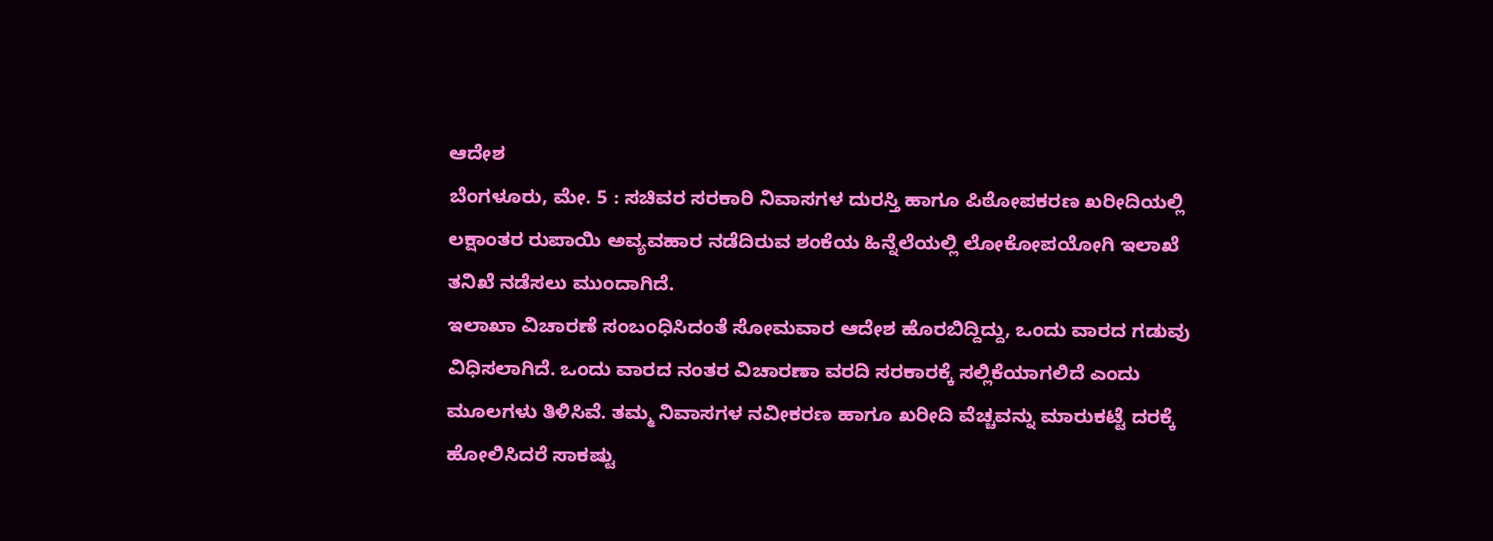ಆದೇಶ
ಬೆಂಗಳೂರು, ಮೇ. 5 : ಸಚಿವರ ಸರಕಾರಿ ನಿವಾಸಗಳ ದುರಸ್ತಿ ಹಾಗೂ ಪಿಠೋಪಕರಣ ಖರೀದಿಯಲ್ಲಿ ಲಕ್ಷಾಂತರ ರುಪಾಯಿ ಅವ್ಯವಹಾರ ನಡೆದಿರುವ ಶಂಕೆಯ ಹಿನ್ನೆಲೆಯಲ್ಲಿ ಲೋಕೋಪಯೋಗಿ ಇಲಾಖೆ ತನಿಖೆ ನಡೆಸಲು ಮುಂದಾಗಿದೆ.
ಇಲಾಖಾ ವಿಚಾರಣೆ ಸಂಬಂಧಿಸಿದಂತೆ ಸೋಮವಾರ ಆದೇಶ ಹೊರಬಿದ್ದಿದ್ದು, ಒಂದು ವಾರದ ಗಡುವು ವಿಧಿಸಲಾಗಿದೆ. ಒಂದು ವಾರದ ನಂತರ ವಿಚಾರಣಾ ವರದಿ ಸರಕಾರಕ್ಕೆ ಸಲ್ಲಿಕೆಯಾಗಲಿದೆ ಎಂದು ಮೂಲಗಳು ತಿಳಿಸಿವೆ. ತಮ್ಮ ನಿವಾಸಗಳ ನವೀಕರಣ ಹಾಗೂ ಖರೀದಿ ವೆಚ್ಚವನ್ನು ಮಾರುಕಟ್ಟೆ ದರಕ್ಕೆ ಹೋಲಿಸಿದರೆ ಸಾಕಷ್ಟು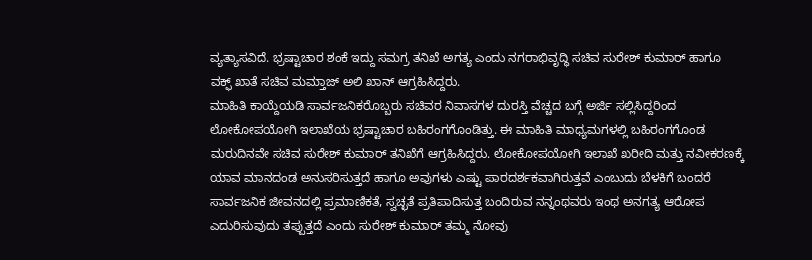ವ್ಯತ್ಯಾಸವಿದೆ. ಭ್ರಷ್ಟಾಚಾರ ಶಂಕೆ ಇದ್ದು ಸಮಗ್ರ ತನಿಖೆ ಅಗತ್ಯ ಎಂದು ನಗರಾಭಿವೃದ್ಧಿ ಸಚಿವ ಸುರೇಶ್ ಕುಮಾರ್ ಹಾಗೂ ವಕ್ಫ್ ಖಾತೆ ಸಚಿವ ಮಮ್ತಾಜ್ ಅಲಿ ಖಾನ್ ಆಗ್ರಹಿಸಿದ್ದರು.
ಮಾಹಿತಿ ಕಾಯ್ದೆಯಡಿ ಸಾರ್ವಜನಿಕರೊಬ್ಬರು ಸಚಿವರ ನಿವಾಸಗಳ ದುರಸ್ತಿ ವೆಚ್ಚದ ಬಗ್ಗೆ ಅರ್ಜಿ ಸಲ್ಲಿಸಿದ್ದರಿಂದ ಲೋಕೋಪಯೋಗಿ ಇಲಾಖೆಯ ಭ್ರಷ್ಟಾಚಾರ ಬಹಿರಂಗಗೊಂಡಿತ್ತು. ಈ ಮಾಹಿತಿ ಮಾಧ್ಯಮಗಳಲ್ಲಿ ಬಹಿರಂಗಗೊಂಡ ಮರುದಿನವೇ ಸಚಿವ ಸುರೇಶ್ ಕುಮಾರ್ ತನಿಖೆಗೆ ಆಗ್ರಹಿಸಿದ್ದರು. ಲೋಕೋಪಯೋಗಿ ಇಲಾಖೆ ಖರೀದಿ ಮತ್ತು ನವೀಕರಣಕ್ಕೆ ಯಾವ ಮಾನದಂಡ ಅನುಸರಿಸುತ್ತದೆ ಹಾಗೂ ಅವುಗಳು ಎಷ್ಟು ಪಾರದರ್ಶಕವಾಗಿರುತ್ತವೆ ಎಂಬುದು ಬೆಳಕಿಗೆ ಬಂದರೆ ಸಾರ್ವಜನಿಕ ಜೀವನದಲ್ಲಿ ಪ್ರಮಾಣಿಕತೆ, ಸ್ವಚ್ಛತೆ ಪ್ರತಿಪಾದಿಸುತ್ತ ಬಂದಿರುವ ನನ್ನಂಥವರು ಇಂಥ ಅನಗತ್ಯ ಆರೋಪ ಎದುರಿಸುವುದು ತಪ್ಪುತ್ತದೆ ಎಂದು ಸುರೇಶ್ ಕುಮಾರ್ ತಮ್ಮ ನೋವು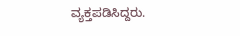ವ್ಯಕ್ತಪಡಿಸಿದ್ದರು.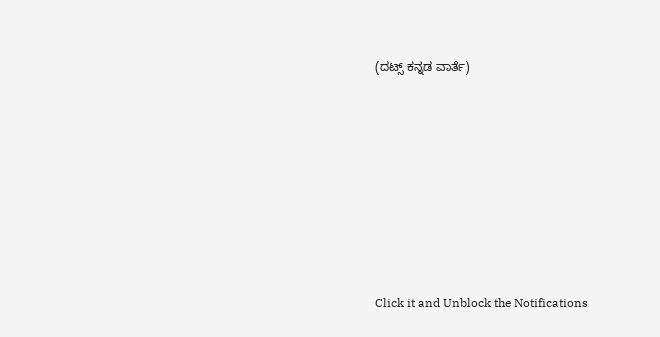(ದಟ್ಸ್ ಕನ್ನಡ ವಾರ್ತೆ)












Click it and Unblock the Notifications